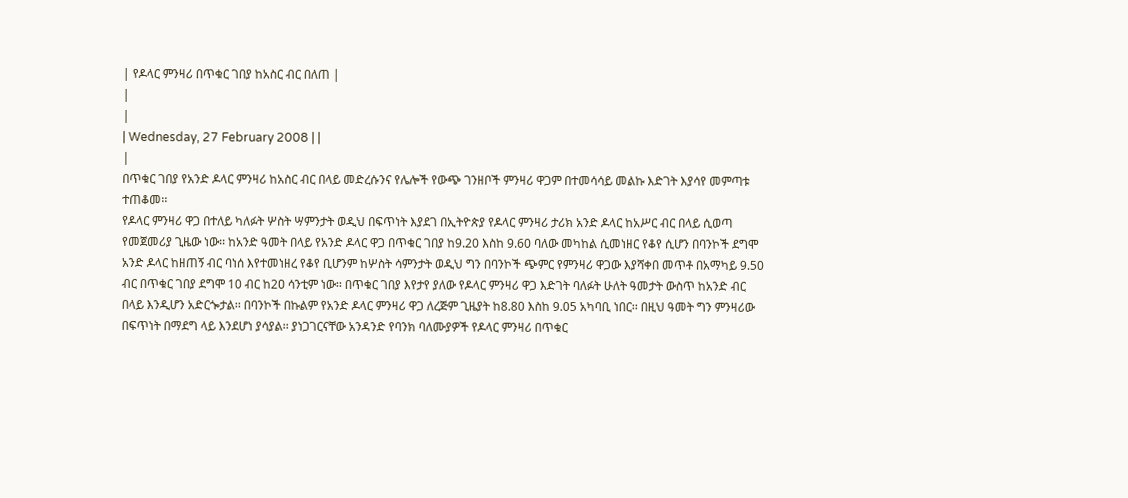| የዶላር ምንዛሪ በጥቁር ገበያ ከአስር ብር በለጠ |
|
|
| Wednesday, 27 February 2008 | |
|
በጥቁር ገበያ የአንድ ዶላር ምንዛሪ ከአስር ብር በላይ መድረሱንና የሌሎች የውጭ ገንዘቦች ምንዛሪ ዋጋም በተመሳሳይ መልኩ እድገት እያሳየ መምጣቱ ተጠቆመ፡፡
የዶላር ምንዛሪ ዋጋ በተለይ ካለፉት ሦስት ሣምንታት ወዲህ በፍጥነት እያደገ በኢትዮጵያ የዶላር ምንዛሪ ታሪክ አንድ ዶላር ከአሥር ብር በላይ ሲወጣ የመጀመሪያ ጊዜው ነው፡፡ ከአንድ ዓመት በላይ የአንድ ዶላር ዋጋ በጥቁር ገበያ ከ9.20 እስከ 9.60 ባለው መካከል ሲመነዘር የቆየ ሲሆን በባንኮች ደግሞ አንድ ዶላር ከዘጠኝ ብር ባነሰ እየተመነዘረ የቆየ ቢሆንም ከሦስት ሳምንታት ወዲህ ግን በባንኮች ጭምር የምንዛሪ ዋጋው እያሻቀበ መጥቶ በአማካይ 9.50 ብር በጥቁር ገበያ ደግሞ 10 ብር ከ2ዐ ሳንቲም ነው፡፡ በጥቁር ገበያ እየታየ ያለው የዶላር ምንዛሪ ዋጋ እድገት ባለፉት ሁለት ዓመታት ውስጥ ከአንድ ብር በላይ እንዲሆን አድርጐታል፡፡ በባንኮች በኩልም የአንድ ዶላር ምንዛሪ ዋጋ ለረጅም ጊዜያት ከ8.80 እስከ 9.05 አካባቢ ነበር፡፡ በዚህ ዓመት ግን ምንዛሪው በፍጥነት በማደግ ላይ እንደሆነ ያሳያል፡፡ ያነጋገርናቸው አንዳንድ የባንክ ባለሙያዎች የዶላር ምንዛሪ በጥቁር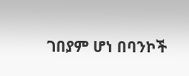ገበያም ሆነ በባንኮች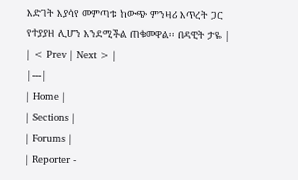እድገት እያሳየ መምጣቱ ከውጭ ምንዛሪ እጥረት ጋር የተያያዘ ሊሆን እንደሚችል ጠቁመዋል፡፡ በዳዊት ታዬ |
| < Prev | Next > |
|---|
| Home |
| Sections |
| Forums |
| Reporter -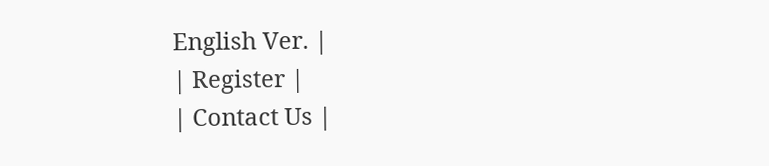English Ver. |
| Register |
| Contact Us |